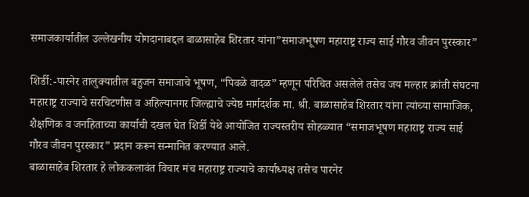समाजकार्यातील उल्लेखनीय योगदानाबद्दल बाळासाहेब शिरतार यांना”समाजभूषण महाराष्ट्र राज्य साई गौरव जीवन पुरस्कार”

शिर्डी:-पारनेर तालुक्यातील बहुजन समाजाचे भूषण, “पिवळे वादळ” म्हणून परिचित असलेले तसेच जय मल्हार क्रांती संघटना महाराष्ट्र राज्याचे सरचिटणीस व अहिल्यानगर जिल्ह्याचे ज्येष्ठ मार्गदर्शक मा. श्री. बाळासाहेब शिरतार यांना त्यांच्या सामाजिक, शैक्षणिक व जनहिताच्या कार्याची दखल घेत शिर्डी येथे आयोजित राज्यस्तरीय सोहळ्यात “समाजभूषण महाराष्ट्र राज्य साई गौरव जीवन पुरस्कार” प्रदान करून सन्मानित करण्यात आले.
बाळासाहेब शिरतार हे लोककलावंत विचार मंच महाराष्ट्र राज्याचे कार्याध्यक्ष तसेच पारनेर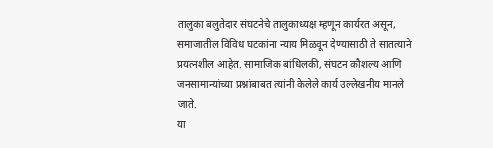तालुका बलुतेदार संघटनेचे तालुकाध्यक्ष म्हणून कार्यरत असून, समाजातील विविध घटकांना न्याय मिळवून देण्यासाठी ते सातत्याने प्रयत्नशील आहेत. सामाजिक बांधिलकी, संघटन कौशल्य आणि जनसामान्यांच्या प्रश्नांबाबत त्यांनी केलेले कार्य उल्लेखनीय मानले जाते.
या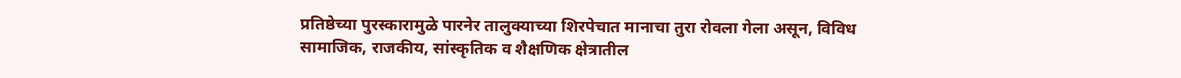प्रतिष्ठेच्या पुरस्कारामुळे पारनेर तालुक्याच्या शिरपेचात मानाचा तुरा रोवला गेला असून, विविध सामाजिक, राजकीय, सांस्कृतिक व शैक्षणिक क्षेत्रातील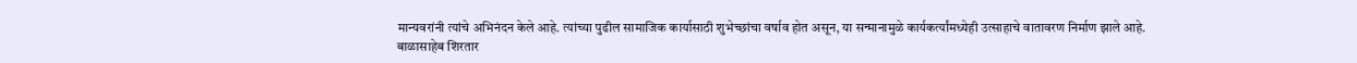मान्यवरांनी त्यांचे अभिनंदन केले आहे. त्यांच्या पुढील सामाजिक कार्यासाठी शुभेच्छांचा वर्षाव होत असून, या सन्मानामुळे कार्यकर्त्यांमध्येही उत्साहाचे वातावरण निर्माण झाले आहे.
बाळासाहेब शिरतार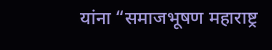यांना “समाजभूषण महाराष्ट्र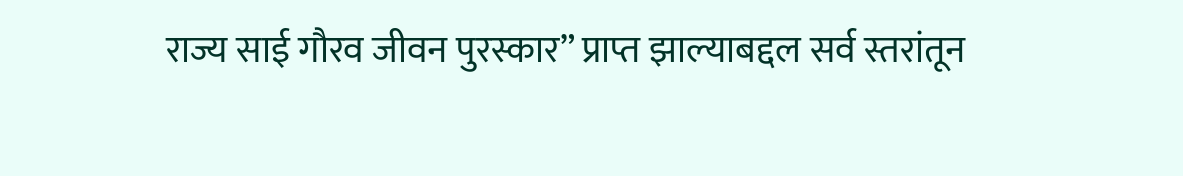राज्य साई गौरव जीवन पुरस्कार” प्राप्त झाल्याबद्दल सर्व स्तरांतून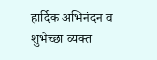हार्दिक अभिनंदन व शुभेच्छा व्यक्त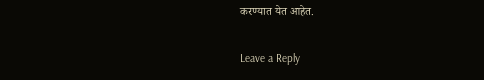करण्यात येत आहेत.

Leave a Reply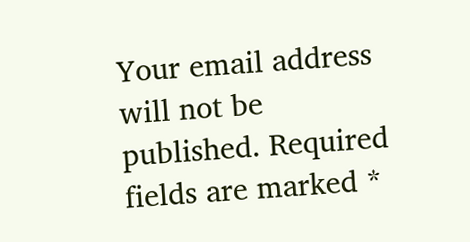Your email address will not be published. Required fields are marked *